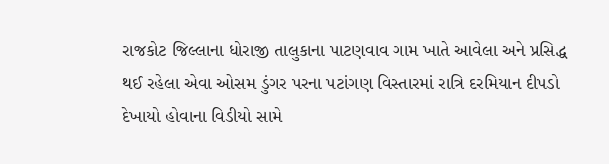રાજકોટ જિલ્લાના ધોરાજી તાલુકાના પાટણવાવ ગામ ખાતે આવેલા અને પ્રસિદ્ધ થઈ રહેલા એવા ઓસમ ડુંગર પરના પટાંગણ વિસ્તારમાં રાત્રિ દરમિયાન દીપડો દેખાયો હોવાના વિડીયો સામે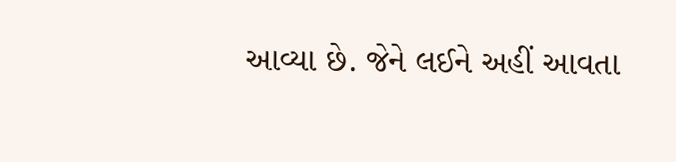આવ્યા છે. જેને લઈને અહીં આવતા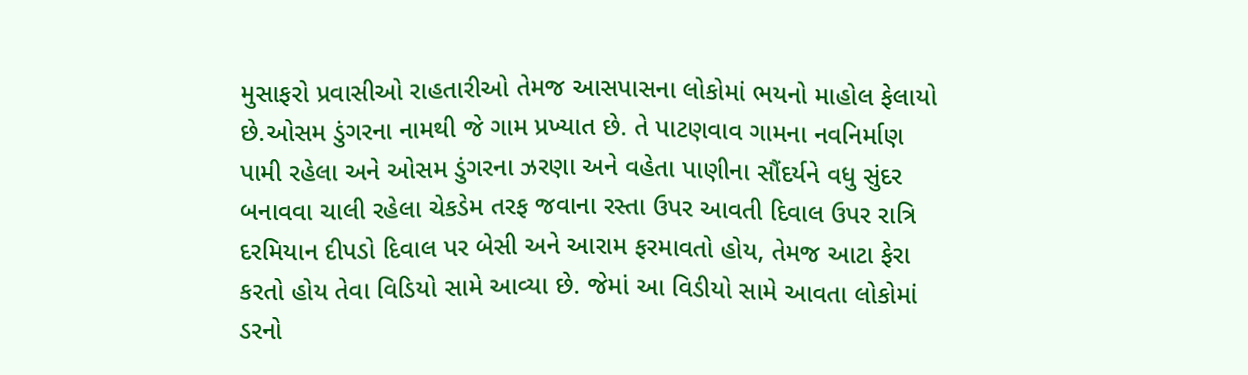મુસાફરો પ્રવાસીઓ રાહતારીઓ તેમજ આસપાસના લોકોમાં ભયનો માહોલ ફેલાયો છે.ઓસમ ડુંગરના નામથી જે ગામ પ્રખ્યાત છે. તે પાટણવાવ ગામના નવનિર્માણ પામી રહેલા અને ઓસમ ડુંગરના ઝરણા અને વહેતા પાણીના સૌંદર્યને વધુ સુંદર બનાવવા ચાલી રહેલા ચેકડેમ તરફ જવાના રસ્તા ઉપર આવતી દિવાલ ઉપર રાત્રિ દરમિયાન દીપડો દિવાલ પર બેસી અને આરામ ફરમાવતો હોય, તેમજ આટા ફેરા કરતો હોય તેવા વિડિયો સામે આવ્યા છે. જેમાં આ વિડીયો સામે આવતા લોકોમાં ડરનો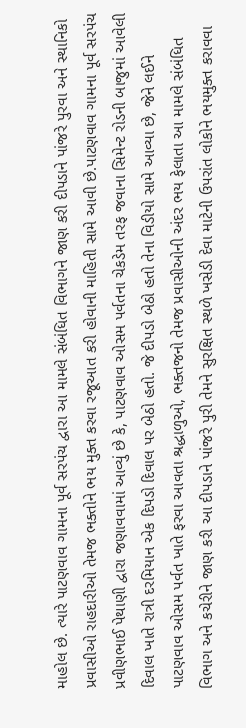માહોલ છે. ત્યારે પાટણવાવ ગામના પૂર્વ સરપંચ દ્વારા આ મામલે સંબંધિત વિભાગને જાણ કરી દીપડાને પાંજરે પુરવા અને સ્થાનિકો પ્રવાસીઓ રાહદારીઓ તેમજ ભક્તોને ભય મુક્ત કરવા રજૂઆત કરી હોવાની માહિતી સામે આવી છે.પાટણવાવ ગામના પૂર્વ સરપંચ પ્રવીણભાઈ પેથાણી દ્વારા જણાવવામાં આવ્યું છે કે, પાટણવાવ ઓસમ પર્વતના ચેકડેમ તરફ જવાના સિમેન્ટ રોડની બાજુમાં આવેલી દિવાલ ખાતે રાત્રી દરમિયાન એક દિપડો દિવાલ પર બેઠો હતો. જે દીપડો બેઠો હતો તેના વિડીયો સામે આવ્યા છે, જેને લઈને પાટણવાવ ઓસમ પર્વત ખાતે ફરવા આવતા શ્રદ્ધાળુઓ, ભક્તજનો તેમજ પ્રવાસીઓની અંદર ભય ફેલાતા આ મામલે સંબંધિત વિભાગ અને કચેરીને જાણ કરી આ દીપડાને પાંજરે પુરી તેમને સુરક્ષિત સ્થળે ખસેડી દેવા માટેની ઉપરાંત લોકોને ભયમુક્ત કરાવવા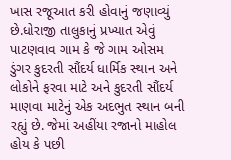ખાસ રજૂઆત કરી હોવાનું જણાવ્યું છે.ધોરાજી તાલુકાનું પ્રખ્યાત એવું પાટણવાવ ગામ કે જે ગામ ઓસમ ડુંગર કુદરતી સૌંદર્ય ધાર્મિક સ્થાન અને લોકોને ફરવા માટે અને કુદરતી સૌંદર્ય માણવા માટેનું એક અદભુત સ્થાન બની રહ્યું છે. જેમાં અહીંયા રજાનો માહોલ હોય કે પછી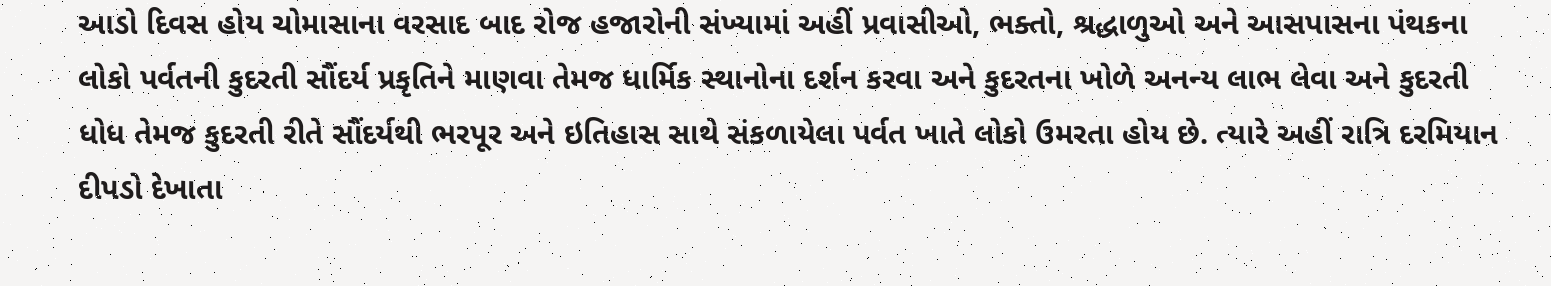આડો દિવસ હોય ચોમાસાના વરસાદ બાદ રોજ હજારોની સંખ્યામાં અહીં પ્રવાસીઓ, ભક્તો, શ્રદ્ધાળુઓ અને આસપાસના પંથકના લોકો પર્વતની કુદરતી સૌંદર્ય પ્રકૃતિને માણવા તેમજ ધાર્મિક સ્થાનોના દર્શન કરવા અને કુદરતના ખોળે અનન્ય લાભ લેવા અને કુદરતી ધોધ તેમજ કુદરતી રીતે સૌંદર્યથી ભરપૂર અને ઇતિહાસ સાથે સંકળાયેલા પર્વત ખાતે લોકો ઉમરતા હોય છે. ત્યારે અહીં રાત્રિ દરમિયાન દીપડો દેખાતા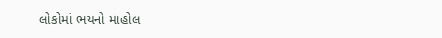લોકોમાં ભયનો માહોલ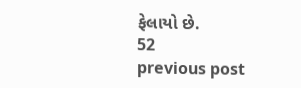ફેલાયો છે.
52
previous post